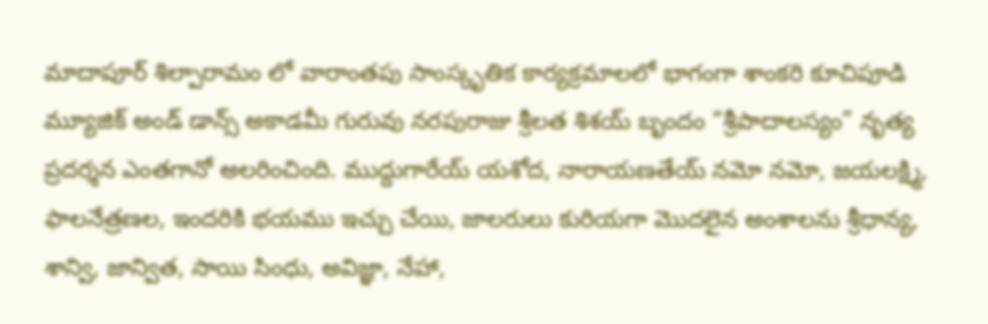మాదాపూర్ శిల్పారామం లో వారాంతపు సాంస్కృతిక కార్యక్రమాలలో భాగంగా శాంకరి కూచిపూడి మ్యూజిక్ అండ్ డాన్స్ అకాడమీ గురువు నరపురాజు శ్రీలత శిశయ్ బృందం “శ్రీపాదాలస్యం” నృత్య ప్రదర్శన ఎంతగానో అలరించింది. ముద్దుగారేయ్ యశోద, నారాయణతేయ్ నమో నమో, జయలక్ష్మి, ఫాలనేత్రణల, ఇందరికి భయము ఇచ్చు చేయి, జాలరులు కురియగా మొదలైన అంశాలను శ్రీధాన్య, శాన్వి, జాన్విత, సాయి సింధు, అవిజ్ఞా, నేహా,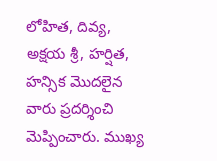లోహిత, దివ్య, అక్షయ శ్రీ, హర్షిత, హన్సిక మొదలైన వారు ప్రదర్శించి మెప్పించారు. ముఖ్య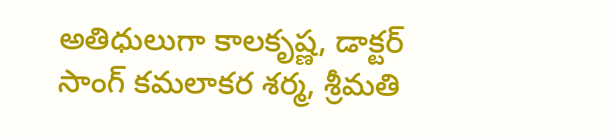అతిధులుగా కాలకృష్ణ, డాక్టర్ సాంగ్ కమలాకర శర్మ, శ్రీమతి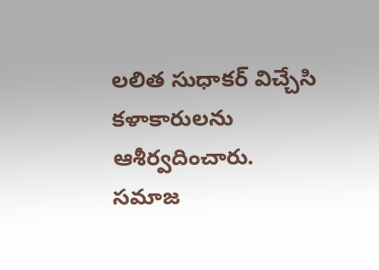లలిత సుధాకర్ విచ్చేసి కళాకారులను ఆశీర్వదించారు.
సమాజ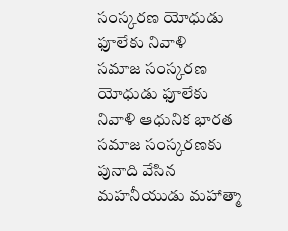సంస్కరణ యోధుడు ఫూలేకు నివాళి
సమాజ సంస్కరణ యోధుడు ఫూలేకు నివాళి ఆధునిక భారత సమాజ సంస్కరణకు పునాది వేసిన మహనీయుడు మహాత్మా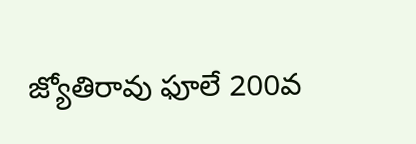జ్యోతిరావు ఫూలే 200వ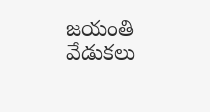జయంతి వేడుకలు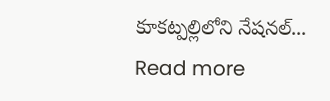కూకట్పల్లిలోని నేషనల్...
Read more